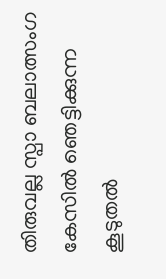തിരുവല്ല സ്പാ ബലാത്സംഗ കേസിൽ ഞെട്ടിക്കുന്ന കൂടുതൽ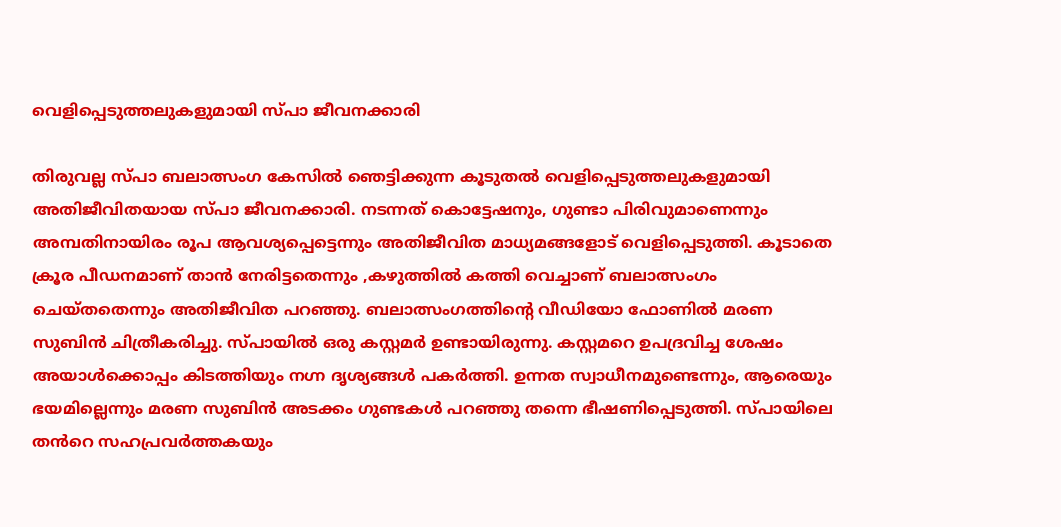വെളിപ്പെടുത്തലുകളുമായി സ്പാ ജീവനക്കാരി

തിരുവല്ല സ്പാ ബലാത്സംഗ കേസിൽ ഞെട്ടിക്കുന്ന കൂടുതൽ വെളിപ്പെടുത്തലുകളുമായി അതിജീവിതയായ സ്പാ ജീവനക്കാരി. നടന്നത് കൊട്ടേഷനും, ഗുണ്ടാ പിരിവുമാണെന്നും അമ്പതിനായിരം രൂപ ആവശ്യപ്പെട്ടെന്നും അതിജീവിത മാധ്യമങ്ങളോട് വെളിപ്പെടുത്തി. കൂടാതെ ക്രൂര പീഡനമാണ് താൻ നേരിട്ടതെന്നും ,കഴുത്തിൽ കത്തി വെച്ചാണ് ബലാത്സംഗം ചെയ്തതെന്നും അതിജീവിത പറഞ്ഞു. ബലാത്സംഗത്തിന്റെ വീഡിയോ ഫോണിൽ മരണ സുബിൻ ചിത്രീകരിച്ചു. സ്പായിൽ ഒരു കസ്റ്റമർ ഉണ്ടായിരുന്നു. കസ്റ്റമറെ ഉപദ്രവിച്ച ശേഷം അയാൾക്കൊപ്പം കിടത്തിയും നഗ്ന ദൃശ്യങ്ങൾ പകർത്തി. ഉന്നത സ്വാധീനമുണ്ടെന്നും, ആരെയും ഭയമില്ലെന്നും മരണ സുബിൻ അടക്കം ഗുണ്ടകൾ പറഞ്ഞു തന്നെ ഭീഷണിപ്പെടുത്തി. സ്പായിലെ തൻറെ സഹപ്രവർത്തകയും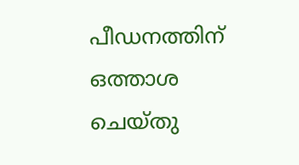പീഡനത്തിന് ഒത്താശ ചെയ്തു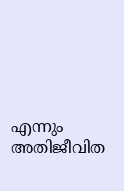എന്നും അതിജീവിത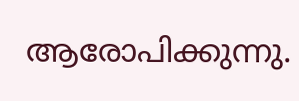ആരോപിക്കുന്നു.